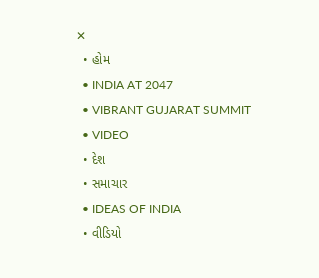✕
  • હોમ
  • INDIA AT 2047
  • VIBRANT GUJARAT SUMMIT
  • VIDEO
  • દેશ
  • સમાચાર
  • IDEAS OF INDIA
  • વીડિયો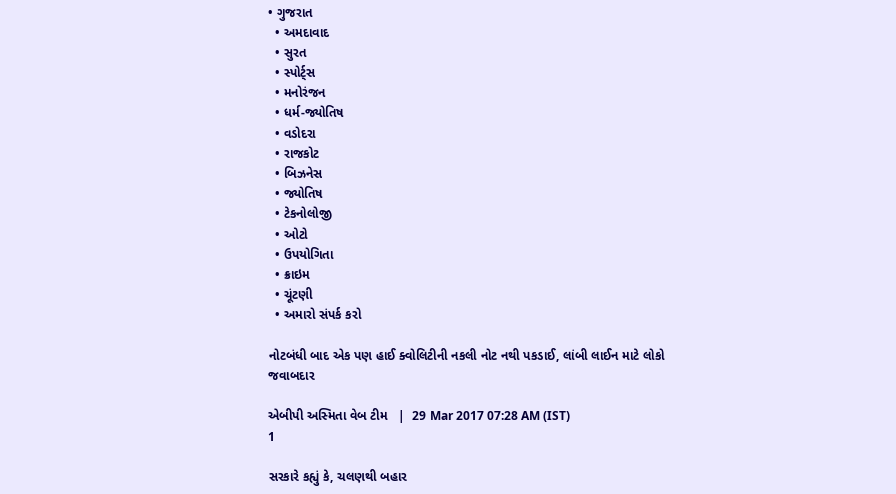• ગુજરાત
  • અમદાવાદ
  • સુરત
  • સ્પોર્ટ્સ
  • મનોરંજન
  • ધર્મ-જ્યોતિષ
  • વડોદરા
  • રાજકોટ
  • બિઝનેસ
  • જ્યોતિષ
  • ટેકનોલોજી
  • ઓટો
  • ઉપયોગિતા
  • ક્રાઇમ
  • ચૂંટણી
  • અમારો સંપર્ક કરો

નોટબંધી બાદ એક પણ હાઈ ક્વોલિટીની નકલી નોટ નથી પકડાઈ, લાંબી લાઈન માટે લોકો જવાબદાર

એબીપી અસ્મિતા વેબ ટીમ   |  29 Mar 2017 07:28 AM (IST)
1

સરકારે કહ્યું કે, ચલણથી બહાર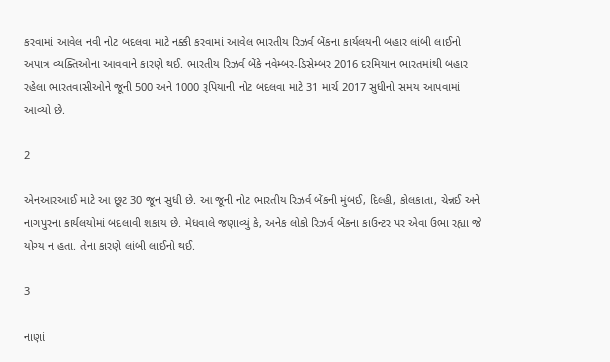કરવામાં આવેલ નવી નોટ બદલવા માટે નક્કી કરવામાં આવેલ ભારતીય રિઝર્વ બેંકના કાર્યલયની બહાર લાંબી લાઈનો અપાત્ર વ્યક્તિઓના આવવાને કારણે થઈ. ભારતીય રિઝર્વ બેંકે નવેમ્બર-ડિસેમ્બર 2016 દરમિયાન ભારતમાંથી બહાર રહેલા ભારતવાસીઓને જૂની 500 અને 1000 રૂપિયાની નોટ બદલવા માટે 31 માર્ચ 2017 સુધીનો સમય આપવામાં આવ્યો છે.

2

એનઆરઆઈ માટે આ છૂટ 30 જૂન સુધી છે. આ જૂની નોટ ભારતીય રિઝર્વ બેંકની મુંબઈ, દિલ્હી, કોલકાતા, ચેન્નઈ અને નાગપુરના કાર્યલયોમાં બદલાવી શકાય છે. મેધવાલે જણાવ્યું કે, અનેક લોકો રિઝર્વ બેંકના કાઉન્ટર પર એવા ઉભા રહ્યા જે યોગ્ય ન હતા. તેના કારણે લાંબી લાઈનો થઈ.

3

નાણાં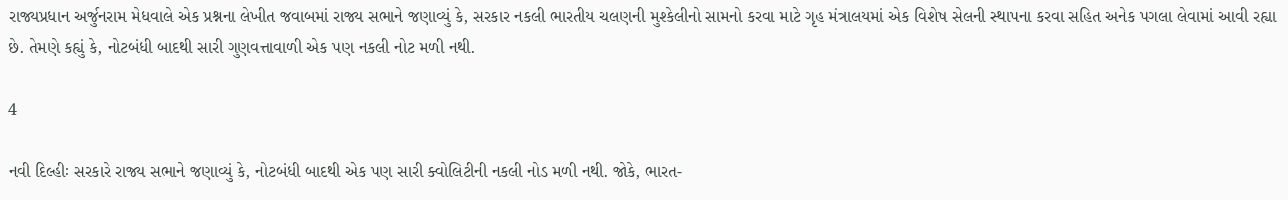રાજ્યપ્રધાન અર્જુનરામ મેધવાલે એક પ્રશ્નના લેખીત જવાબમાં રાજ્ય સભાને જણાવ્યું કે, સરકાર નકલી ભારતીય ચલણની મુશ્કેલીનો સામનો કરવા માટે ગૃહ મંત્રાલયમાં એક વિશેષ સેલની સ્થાપના કરવા સહિત અનેક પગલા લેવામાં આવી રહ્યા છે. તેમણે કહ્યું કે, નોટબંધી બાદથી સારી ગુણવત્તાવાળી એક પણ નકલી નોટ મળી નથી.

4

નવી દિલ્હીઃ સરકારે રાજ્ય સભાને જણાવ્યું કે, નોટબંધી બાદથી એક પણ સારી ક્વોલિટીની નકલી નોડ મળી નથી. જોકે, ભારત-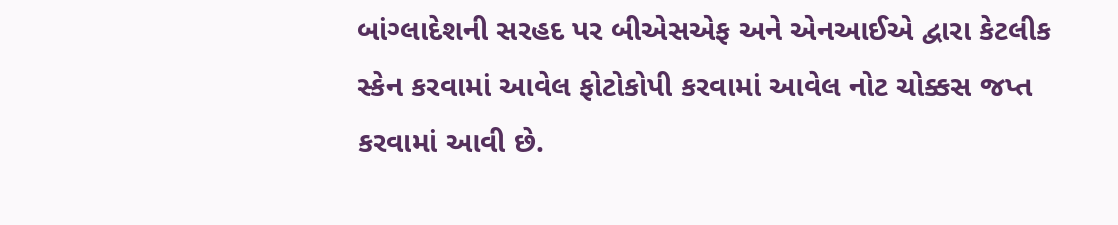બાંગ્લાદેશની સરહદ પર બીએસએફ અને એનઆઈએ દ્વારા કેટલીક સ્કેન કરવામાં આવેલ ફોટોકોપી કરવામાં આવેલ નોટ ચોક્કસ જપ્ત કરવામાં આવી છે.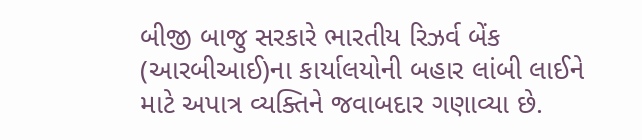બીજી બાજુ સરકારે ભારતીય રિઝર્વ બેંક (આરબીઆઈ)ના કાર્યાલયોની બહાર લાંબી લાઈને માટે અપાત્ર વ્યક્તિને જવાબદાર ગણાવ્યા છે.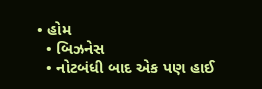• હોમ
  • બિઝનેસ
  • નોટબંધી બાદ એક પણ હાઈ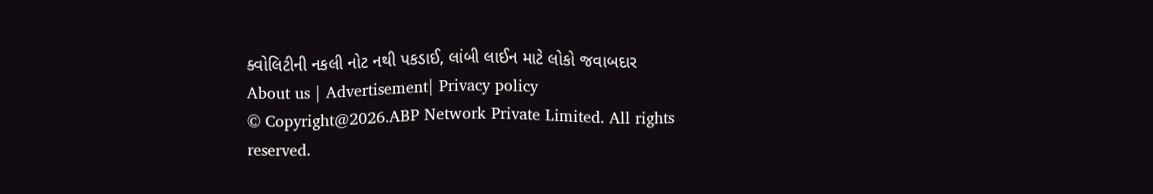ક્વોલિટીની નકલી નોટ નથી પકડાઈ, લાંબી લાઈન માટે લોકો જવાબદાર
About us | Advertisement| Privacy policy
© Copyright@2026.ABP Network Private Limited. All rights reserved.